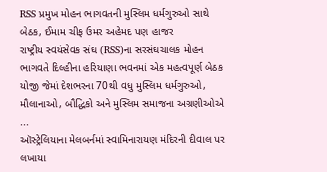RSS પ્રમુખ મોહન ભાગવતની મુસ્લિમ ધર્મગુરુઓ સાથે બેઠક, ઈમામ ચીફ ઉમર અહેમદ પણ હાજર
રાષ્ટ્રીય સ્વયંસેવક સંઘ (RSS)ના સરસંઘચાલક મોહન ભાગવતે દિલ્હીના હરિયાણા ભવનમાં એક મહત્વપૂર્ણ બેઠક યોજી જેમાં દેશભરના 70થી વધુ મુસ્લિમ ધર્મગુરુઓ, મૌલાનાઓ, બૌદ્ધિકો અને મુસ્લિમ સમાજના અગ્રણીઓએ ...
ઑસ્ટ્રેલિયાના મેલબર્નમાં સ્વામિનારાયણ મંદિરની દીવાલ પર લખાયા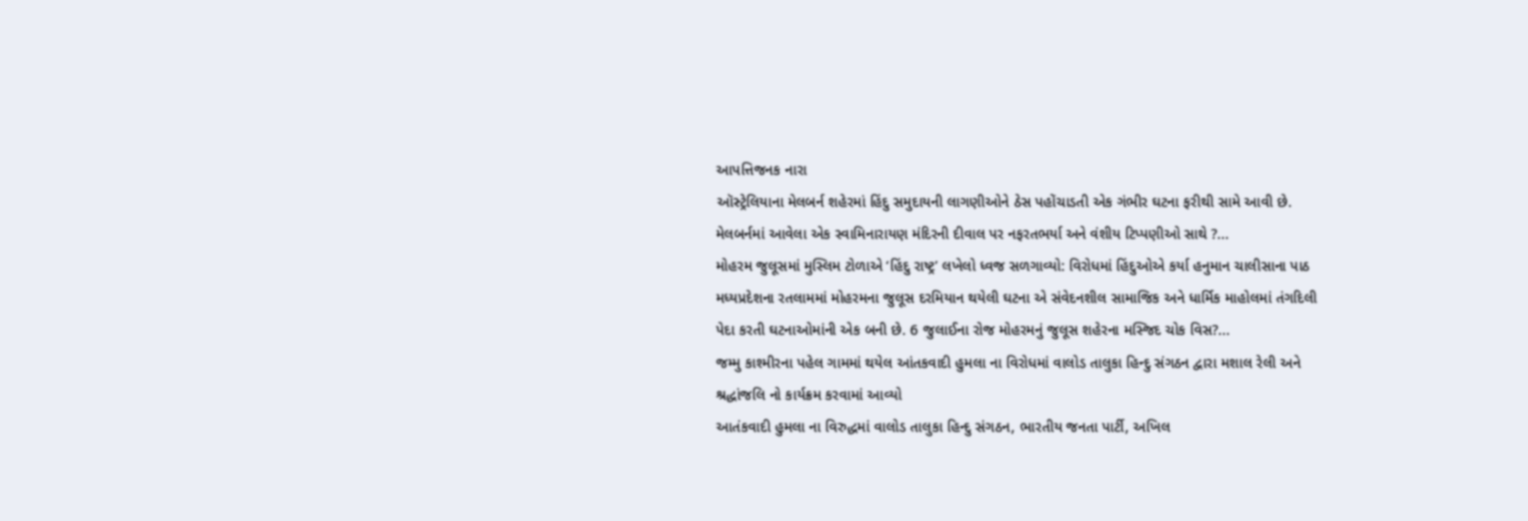આપત્તિજનક નારા
ઑસ્ટ્રેલિયાના મેલબર્ન શહેરમાં હિંદુ સમુદાયની લાગણીઓને ઠેસ પહોંચાડતી એક ગંભીર ઘટના ફરીથી સામે આવી છે. મેલબર્નમાં આવેલા એક સ્વામિનારાયણ મંદિરની દીવાલ પર નફરતભર્યા અને વંશીય ટિપ્પણીઓ સાથે ?...
મોહરમ જુલૂસમાં મુસ્લિમ ટોળાએ ‘હિંદુ રાષ્ટ્ર’ લખેલો ધ્વજ સળગાવ્યો: વિરોધમાં હિંદુઓએ કર્યા હનુમાન ચાલીસાના પાઠ
મધ્યપ્રદેશના રતલામમાં મોહરમના જુલૂસ દરમિયાન થયેલી ઘટના એ સંવેદનશીલ સામાજિક અને ધાર્મિક માહોલમાં તંગદિલી પેદા કરતી ઘટનાઓમાંની એક બની છે. 6 જુલાઈના રોજ મોહરમનું જુલૂસ શહેરના મસ્જિદ ચોક વિસ?...
જમ્મુ કાશ્મીરના પહેલ ગામમાં થયેલ આંતકવાદી હુમલા ના વિરોધમાં વાલોડ તાલુકા હિન્દુ સંગઠન દ્વારા મશાલ રેલી અને શ્રદ્ધાંજલિ નો કાર્યક્રમ કરવામાં આવ્યો
આતંકવાદી હુમલા ના વિરુદ્ધમાં વાલોડ તાલુકા હિન્દુ સંગઠન, ભારતીય જનતા પાર્ટી, અખિલ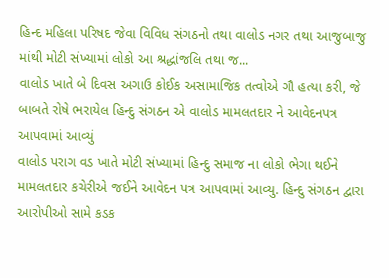હિન્દ મહિલા પરિષદ જેવા વિવિધ સંગઠનો તથા વાલોડ નગર તથા આજુબાજુ માંથી મોટી સંખ્યામાં લોકો આ શ્રદ્ધાંજલિ તથા જ...
વાલોડ ખાતે બે દિવસ અગાઉ કોઈક અસામાજિક તત્વોએ ગૌ હત્યા કરી, જે બાબતે રોષે ભરાયેલ હિન્દુ સંગઠન એ વાલોડ મામલતદાર ને આવેદનપત્ર આપવામાં આવ્યું
વાલોડ પરાગ વડ ખાતે મોટી સંખ્યામાં હિન્દુ સમાજ ના લોકો ભેગા થઈને મામલતદાર કચેરીએ જઈને આવેદન પત્ર આપવામાં આવ્યુ. હિન્દુ સંગઠન દ્વારા આરોપીઓ સામે કડક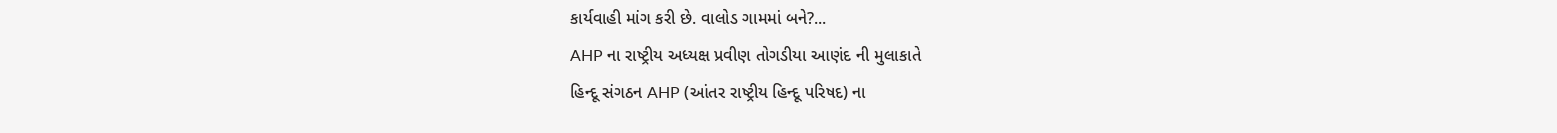કાર્યવાહી માંગ કરી છે. વાલોડ ગામમાં બને?...
AHP ના રાષ્ટ્રીય અધ્યક્ષ પ્રવીણ તોગડીયા આણંદ ની મુલાકાતે
હિન્દૂ સંગઠન AHP (આંતર રાષ્ટ્રીય હિન્દૂ પરિષદ) ના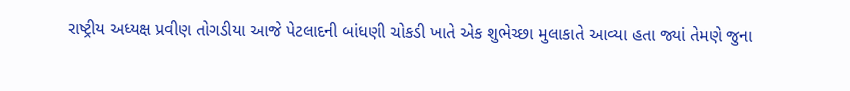રાષ્ટ્રીય અધ્યક્ષ પ્રવીણ તોગડીયા આજે પેટલાદની બાંધણી ચોકડી ખાતે એક શુભેચ્છા મુલાકાતે આવ્યા હતા જ્યાં તેમણે જુના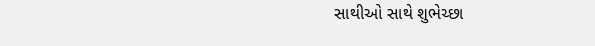સાથીઓ સાથે શુભેચ્છા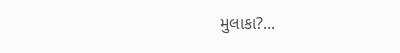મુલાકા?...